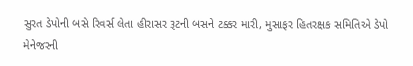સુરત ડેપોની બસે રિવર્સ લેતા હીરાસર રૂટની બસને ટક્કર મારી, મુસાફર હિતરક્ષક સમિતિએ ડેપો મેનેજરની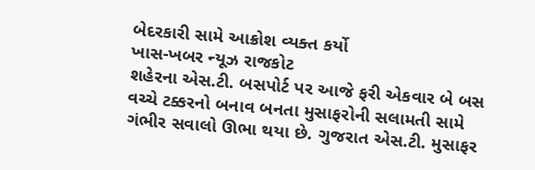બેદરકારી સામે આક્રોશ વ્યક્ત કર્યો
ખાસ-ખબર ન્યૂઝ રાજકોટ
શહેરના એસ.ટી. બસપોર્ટ પર આજે ફરી એકવાર બે બસ વચ્ચે ટક્કરનો બનાવ બનતા મુસાફરોની સલામતી સામે ગંભીર સવાલો ઊભા થયા છે. ગુજરાત એસ.ટી. મુસાફર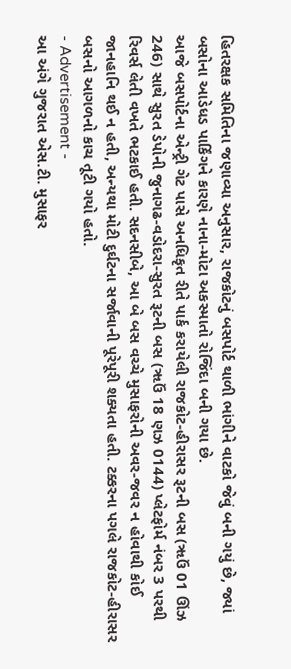હિતરક્ષક સમિતિના જણાવ્યા અનુસાર, રાજકોટનું બસપોર્ટ થાળી ભાંગીને વાટકો જેવું બની ગયું છે, જ્યાં બસોના આડેધડ પાર્કિંગને કારણે નાના-મોટા અકસ્માતો રોજિંદા બની ગયા છે.
આજે બસપોર્ટના એન્ટ્રી ગેટ પાસે અનધિકૃત રીતે પાર્ક કરાયેલી રાજકોટ-હીરાસર રૂટની બસ (ૠઉં 01 ઊંઝ 246) સાથે સુરત ડેપોની જુનાગઢ-વડોદરા-સુરત રૂટની બસ (ૠઉં 18 ણઝ 0144) પ્લેટફોર્મ નંબર 3 પરથી રિવર્સ લેતી વખતે ભટકાઈ હતી. સદનસીબે, આ બે બસ વચ્ચે મુસાફરોની અવર-જવર ન હોવાથી કોઈ જાનહાનિ થઈ ન હતી, અન્યથા મોટી દુર્ઘટના સર્જાવાની પૂરેપૂરી શક્યતા હતી. ટક્કરના પગલે રાજકોટ-હીરાસર બસનો આગળનો કાચ તૂટી ગયો હતો.
- Advertisement -
આ અંગે ગુજરાત એસ.ટી. મુસાફર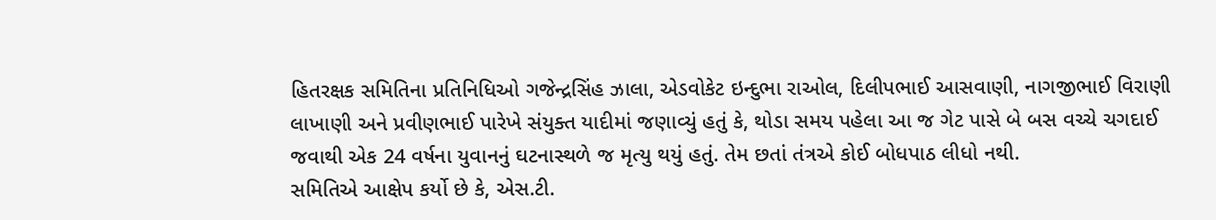હિતરક્ષક સમિતિના પ્રતિનિધિઓ ગજેન્દ્રસિંહ ઝાલા, એડવોકેટ ઇન્દુભા રાઓલ, દિલીપભાઈ આસવાણી, નાગજીભાઈ વિરાણી લાખાણી અને પ્રવીણભાઈ પારેખે સંયુક્ત યાદીમાં જણાવ્યું હતું કે, થોડા સમય પહેલા આ જ ગેટ પાસે બે બસ વચ્ચે ચગદાઈ જવાથી એક 24 વર્ષના યુવાનનું ઘટનાસ્થળે જ મૃત્યુ થયું હતું. તેમ છતાં તંત્રએ કોઈ બોધપાઠ લીધો નથી.
સમિતિએ આક્ષેપ કર્યો છે કે, એસ.ટી.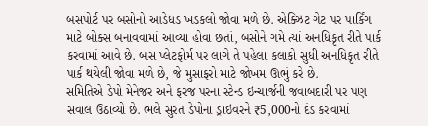બસપોર્ટ પર બસોનો આડેધડ ખડકલો જોવા મળે છે. એક્ઝિટ ગેટ પર પાર્કિંગ માટે બોક્સ બનાવવામાં આવ્યા હોવા છતાં, બસોને ગમે ત્યાં અનધિકૃત રીતે પાર્ક કરવામાં આવે છે. બસ પ્લેટફોર્મ પર લાગે તે પહેલા કલાકો સુધી અનધિકૃત રીતે પાર્ક થયેલી જોવા મળે છે, જે મુસાફરો માટે જોખમ ઊભું કરે છે.
સમિતિએ ડેપો મેનેજર અને ફરજ પરના સ્ટેન્ડ ઇન્ચાર્જની જવાબદારી પર પણ સવાલ ઉઠાવ્યો છે. ભલે સુરત ડેપોના ડ્રાઇવરને ₹5,000નો દંડ કરવામાં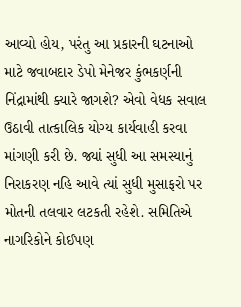આવ્યો હોય, પરંતુ આ પ્રકારની ઘટનાઓ માટે જવાબદાર ડેપો મેનેજર કુંભકર્ણની નિંદ્રામાંથી ક્યારે જાગશે? એવો વેધક સવાલ ઉઠાવી તાત્કાલિક યોગ્ય કાર્યવાહી કરવા માંગણી કરી છે. જ્યાં સુધી આ સમસ્યાનું નિરાકરણ નહિ આવે ત્યાં સુધી મુસાફરો પર મોતની તલવાર લટકતી રહેશે. સમિતિએ નાગરિકોને કોઈપણ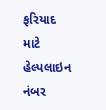ફરિયાદ માટે હેલ્પલાઇન નંબર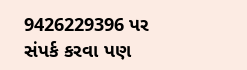9426229396 પર સંપર્ક કરવા પણ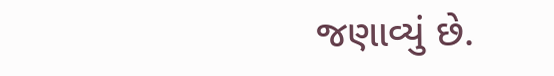જણાવ્યું છે.